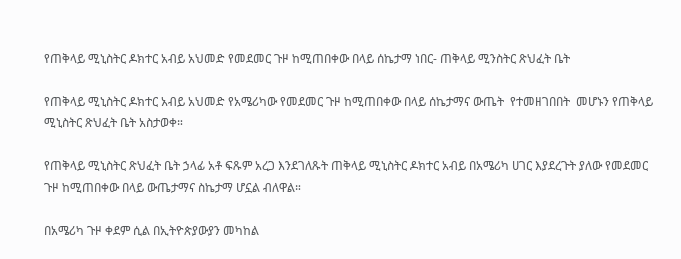የጠቅላይ ሚኒስትር ዶክተር አብይ አህመድ የመደመር ጉዞ ከሚጠበቀው በላይ ሰኬታማ ነበር- ጠቅላይ ሚንስትር ጽህፈት ቤት

የጠቅላይ ሚኒስትር ዶክተር አብይ አህመድ የአሜሪካው የመደመር ጉዞ ከሚጠበቀው በላይ ሰኬታማና ውጤት  የተመዘገበበት  መሆኑን የጠቅላይ ሚኒስትር ጽህፈት ቤት አስታወቀ።

የጠቅላይ ሚኒስትር ጽህፈት ቤት ኃላፊ አቶ ፍጹም አረጋ እንደገለጹት ጠቅላይ ሚኒስትር ዶክተር አብይ በአሜሪካ ሀገር እያደረጉት ያለው የመደመር ጉዞ ከሚጠበቀው በላይ ውጤታማና ስኬታማ ሆኗል ብለዋል።

በአሜሪካ ጉዞ ቀደም ሲል በኢትዮጵያውያን መካከል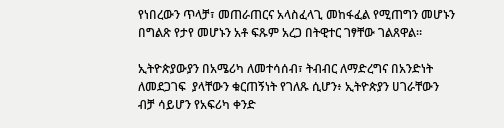የነበረውን ጥላቻ፣ መጠራጠርና አላስፈላጊ መከፋፈል የሚጠግን መሆኑን በግልጽ የታየ መሆኑን አቶ ፍጹም አረጋ በትዊተር ገፃቸው ገልጸዋል።

ኢትዮጵያውያን በአሜሪካ ለመተሳሰብ፣ ትብብር ለማድረግና በአንድነት ለመደጋገፍ  ያላቸውን ቁርጠኝነት የገለጹ ሲሆን፥ ኢትዮጵያን ሀገራቸውን ብቻ ሳይሆን የአፍሪካ ቀንድ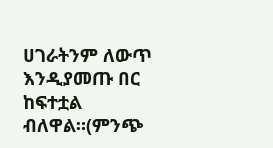ሀገራትንም ለውጥ እንዲያመጡ በር ከፍተቷል  ብለዋል።(ምንጭ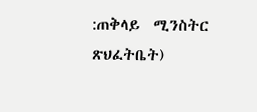:ጠቅላይ  ሚንስትር ጽህፈትቤት)